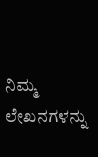ನಿಮ್ಮ ಲೇಖನಗಳನ್ನು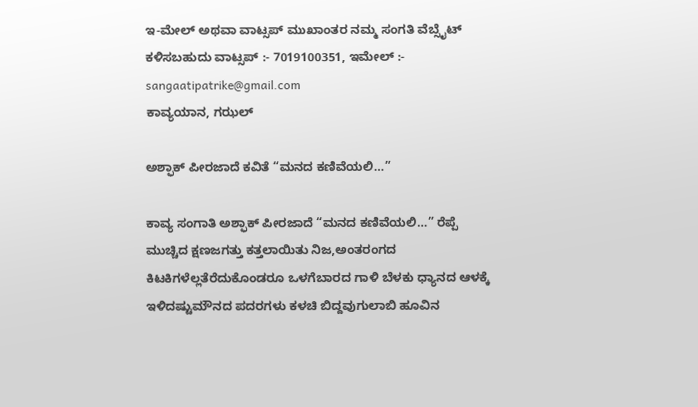ಇ-ಮೇಲ್ ಅಥವಾ ವಾಟ್ಸಪ್ ಮುಖಾಂತರ ನಮ್ಮ ಸಂಗತಿ ವೆಬ್ಸೈಟ್ ಕಳಿಸಬಹುದು ವಾಟ್ಸಪ್‌ :- 7019100351, ಇಮೇಲ್ :- sangaatipatrike@gmail.com
ಕಾವ್ಯಯಾನ, ಗಝಲ್

ಅಶ್ಫಾಕ್ ಪೀರಜಾದೆ ಕವಿತೆ “ಮನದ ಕಣಿವೆಯಲಿ…”

ಕಾವ್ಯ ಸಂಗಾತಿ ಅಶ್ಫಾಕ್ ಪೀರಜಾದೆ “ಮನದ ಕಣಿವೆಯಲಿ…” ರೆಪ್ಪೆ ಮುಚ್ಚಿದ ಕ್ಷಣಜಗತ್ತು ಕತ್ತಲಾಯಿತು ನಿಜ,ಅಂತರಂಗದ ಕಿಟಕಿಗಳೆಲ್ಲತೆರೆದುಕೊಂಡರೂ ಒಳಗೆಬಾರದ ಗಾಳಿ ಬೆಳಕು ಧ್ಯಾನದ ಆಳಕ್ಕೆ ಇಳಿದಷ್ಟುಮೌನದ ಪದರಗಳು ಕಳಚಿ ಬಿದ್ದವುಗುಲಾಬಿ ಹೂವಿನ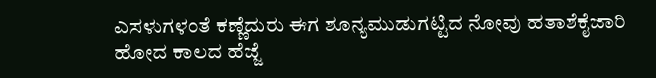ಎಸಳುಗಳಂತೆ ಕಣ್ಣೆದುರು ಈಗ ಶೂನ್ಯಮುಡುಗಟ್ಟಿದ ನೋವು ಹತಾಶೆಕೈಜಾರಿ ಹೋದ ಕಾಲದ ಹೆಜ್ಜೆ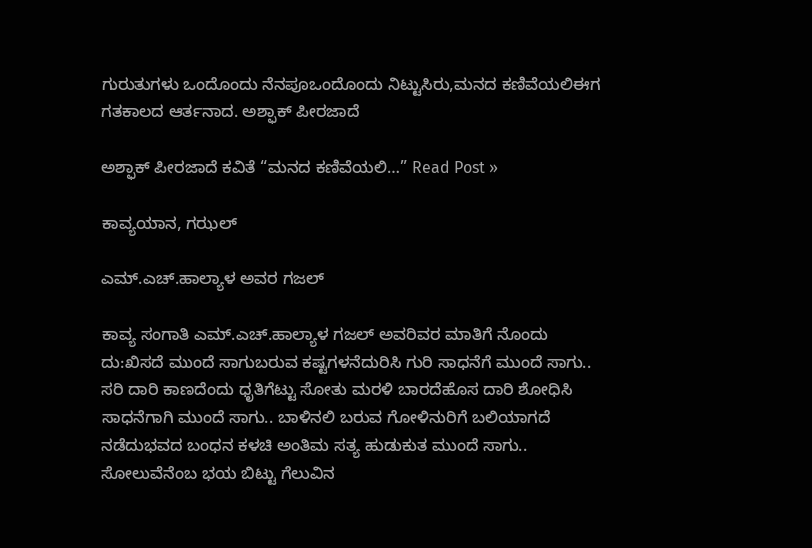ಗುರುತುಗಳು ಒಂದೊಂದು ನೆನಪೂಒಂದೊಂದು ನಿಟ್ಟುಸಿರು,ಮನದ ಕಣಿವೆಯಲಿಈಗ ಗತಕಾಲದ ಆರ್ತನಾದ. ಅಶ್ಫಾಕ್ ಪೀರಜಾದೆ

ಅಶ್ಫಾಕ್ ಪೀರಜಾದೆ ಕವಿತೆ “ಮನದ ಕಣಿವೆಯಲಿ…” Read Post »

ಕಾವ್ಯಯಾನ, ಗಝಲ್

ಎಮ್.ಎಚ್.ಹಾಲ್ಯಾಳ ಅವರ ಗಜಲ್

ಕಾವ್ಯ ಸಂಗಾತಿ ಎಮ್.ಎಚ್.ಹಾಲ್ಯಾಳ ಗಜಲ್ ಅವರಿವರ ಮಾತಿಗೆ ನೊಂದು ದು:ಖಿಸದೆ ಮುಂದೆ ಸಾಗುಬರುವ ಕಷ್ಟಗಳನೆದುರಿಸಿ ಗುರಿ ಸಾಧನೆಗೆ ಮುಂದೆ ಸಾಗು.. ಸರಿ ದಾರಿ ಕಾಣದೆಂದು ಧೃತಿಗೆಟ್ಟು ಸೋತು ಮರಳಿ ಬಾರದೆಹೊಸ ದಾರಿ ಶೋಧಿಸಿ ಸಾಧನೆಗಾಗಿ ಮುಂದೆ ಸಾಗು.. ಬಾಳಿನಲಿ ಬರುವ ಗೋಳಿನುರಿಗೆ ಬಲಿಯಾಗದೆ ನಡೆದುಭವದ ಬಂಧನ ಕಳಚಿ ಅಂತಿಮ ಸತ್ಯ ಹುಡುಕುತ ಮುಂದೆ ಸಾಗು.. ಸೋಲುವೆನೆಂಬ ಭಯ ಬಿಟ್ಟು ಗೆಲುವಿನ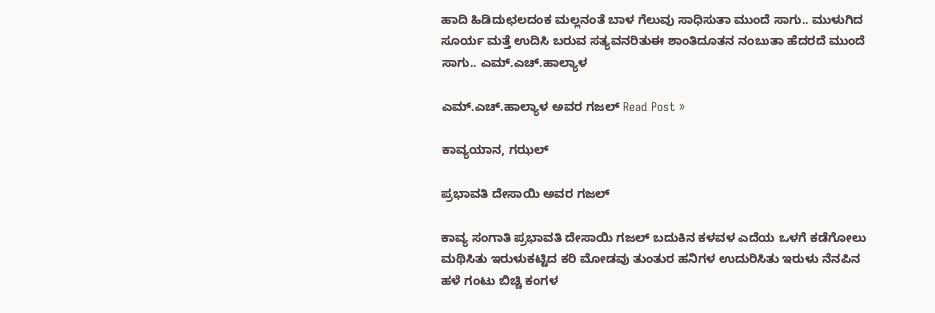ಹಾದಿ ಹಿಡಿದುಛಲದಂಕ ಮಲ್ಲನಂತೆ ಬಾಳ ಗೆಲುವು ಸಾಧಿಸುತಾ ಮುಂದೆ ಸಾಗು.. ಮುಳುಗಿದ ಸೂರ್ಯ ಮತ್ತೆ ಉದಿಸಿ ಬರುವ ಸತ್ಯವನರಿತುಈ ಶಾಂತಿದೂತನ ನಂಬುತಾ ಹೆದರದೆ ಮುಂದೆ ಸಾಗು.. ಎಮ್.ಎಚ್.ಹಾಲ್ಯಾಳ

ಎಮ್.ಎಚ್.ಹಾಲ್ಯಾಳ ಅವರ ಗಜಲ್ Read Post »

ಕಾವ್ಯಯಾನ, ಗಝಲ್

ಪ್ರಭಾವತಿ ದೇಸಾಯಿ ಅವರ ಗಜಲ್

ಕಾವ್ಯ ಸಂಗಾತಿ ಪ್ರಭಾವತಿ ದೇಸಾಯಿ ಗಜಲ್ ಬದುಕಿನ ಕಳವಳ ಎದೆಯ ಒಳಗೆ ಕಡೆಗೋಲು ಮಥಿಸಿತು ಇರುಳುಕಟ್ಟಿದ ಕರಿ ಮೋಡವು ತುಂತುರ ಹನಿಗಳ ಉದುರಿಸಿತು ಇರುಳು ನೆನಪಿನ ಹಳೆ ಗಂಟು ಬಿಚ್ಚಿ ಕಂಗಳ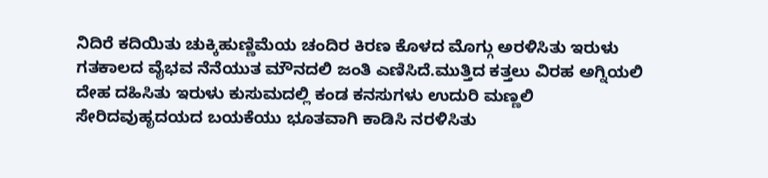ನಿದಿರೆ ಕದಿಯಿತು ಚುಕ್ಕಿಹುಣ್ಣಿಮೆಯ ಚಂದಿರ ಕಿರಣ ಕೊಳದ ಮೊಗ್ಗು ಅರಳಿಸಿತು ಇರುಳು ಗತಕಾಲದ ವೈಭವ ನೆನೆಯುತ ಮೌನದಲಿ ಜಂತಿ ಎಣಿಸಿದೆ.ಮುತ್ತಿದ ಕತ್ತಲು ವಿರಹ ಅಗ್ನಿಯಲಿ ದೇಹ ದಹಿಸಿತು ಇರುಳು ಕುಸುಮದಲ್ಲಿ ಕಂಡ ಕನಸುಗಳು ಉದುರಿ ಮಣ್ಣಲಿ ಸೇರಿದವುಹೃದಯದ ಬಯಕೆಯು ಭೂತವಾಗಿ ಕಾಡಿಸಿ ನರಳಿಸಿತು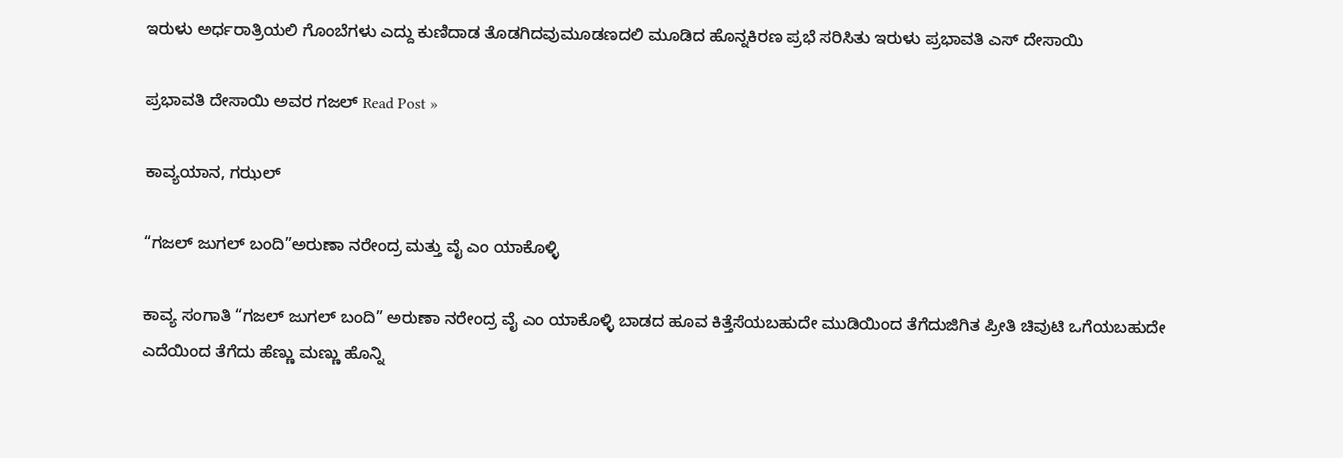ಇರುಳು ಅರ್ಧರಾತ್ರಿಯಲಿ ಗೊಂಬೆಗಳು ಎದ್ದು ಕುಣಿದಾಡ ತೊಡಗಿದವುಮೂಡಣದಲಿ ಮೂಡಿದ ಹೊನ್ನಕಿರಣ ಪ್ರಭೆ ಸರಿಸಿತು ಇರುಳು ಪ್ರಭಾವತಿ ಎಸ್ ದೇಸಾಯಿ

ಪ್ರಭಾವತಿ ದೇಸಾಯಿ ಅವರ ಗಜಲ್ Read Post »

ಕಾವ್ಯಯಾನ, ಗಝಲ್

“ಗಜಲ್‌ ಜುಗಲ್‌ ಬಂದಿ”ಅರುಣಾ ನರೇಂದ್ರ ಮತ್ತು ವೈ ಎಂ ಯಾಕೊಳ್ಳಿ

ಕಾವ್ಯ ಸಂಗಾತಿ “ಗಜಲ್‌ ಜುಗಲ್‌ ಬಂದಿ” ಅರುಣಾ ನರೇಂದ್ರ ವೈ ಎಂ ಯಾಕೊಳ್ಳಿ ಬಾಡದ ಹೂವ ಕಿತ್ತೆಸೆಯಬಹುದೇ ಮುಡಿಯಿಂದ ತೆಗೆದುಜಿಗಿತ ಪ್ರೀತಿ ಚಿವುಟಿ ಒಗೆಯಬಹುದೇ ಎದೆಯಿಂದ ತೆಗೆದು ಹೆಣ್ಣು ಮಣ್ಣು ಹೊನ್ನಿ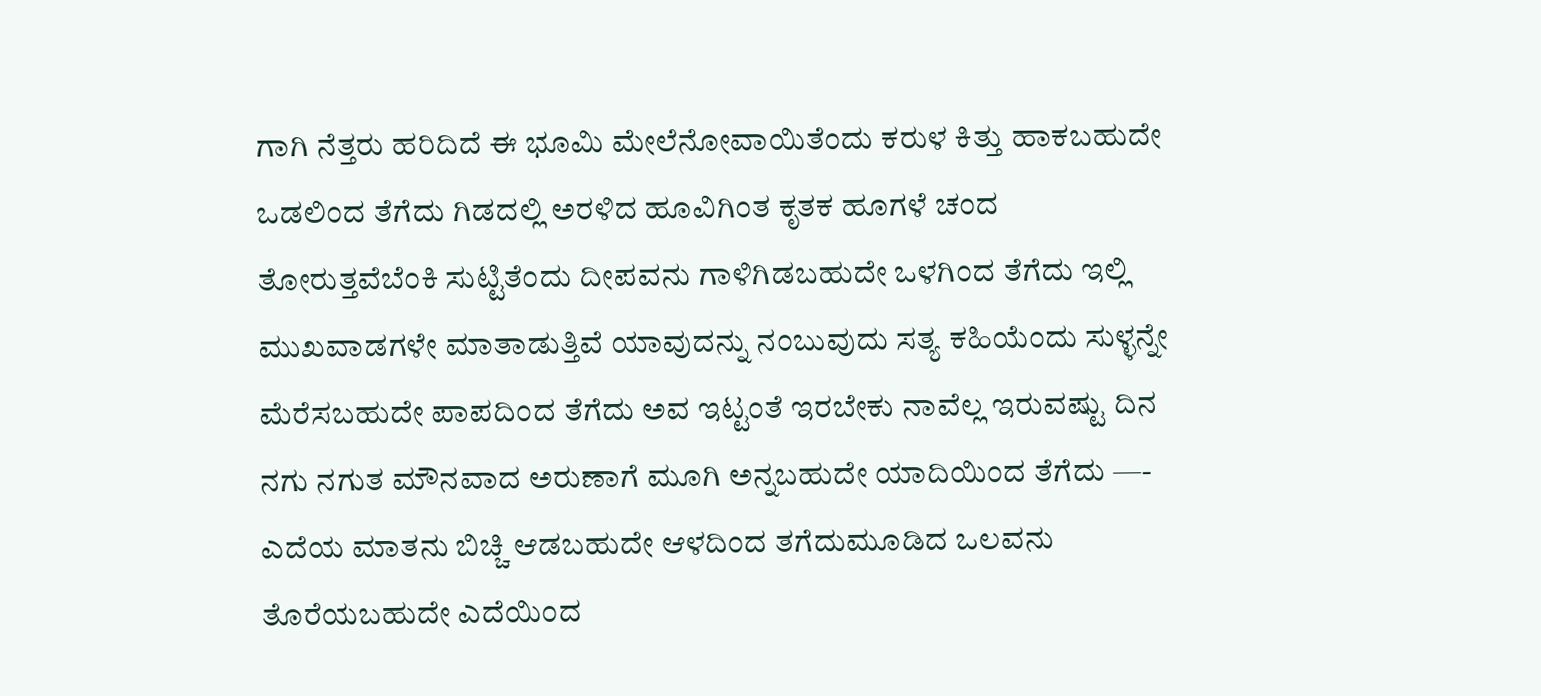ಗಾಗಿ ನೆತ್ತರು ಹರಿದಿದೆ ಈ ಭೂಮಿ ಮೇಲೆನೋವಾಯಿತೆಂದು ಕರುಳ ಕಿತ್ತು ಹಾಕಬಹುದೇ ಒಡಲಿಂದ ತೆಗೆದು ಗಿಡದಲ್ಲಿ ಅರಳಿದ ಹೂವಿಗಿಂತ ಕೃತಕ ಹೂಗಳೆ ಚಂದ ತೋರುತ್ತವೆಬೆಂಕಿ ಸುಟ್ಟಿತೆಂದು ದೀಪವನು ಗಾಳಿಗಿಡಬಹುದೇ ಒಳಗಿಂದ ತೆಗೆದು ಇಲ್ಲಿ ಮುಖವಾಡಗಳೇ ಮಾತಾಡುತ್ತಿವೆ ಯಾವುದನ್ನು ನಂಬುವುದು ಸತ್ಯ ಕಹಿಯೆಂದು ಸುಳ್ಳನ್ನೇ ಮೆರೆಸಬಹುದೇ ಪಾಪದಿಂದ ತೆಗೆದು ಅವ ಇಟ್ಟಂತೆ ಇರಬೇಕು ನಾವೆಲ್ಲ ಇರುವಷ್ಟು ದಿನ ನಗು ನಗುತ ಮೌನವಾದ ಅರುಣಾಗೆ ಮೂಗಿ ಅನ್ನಬಹುದೇ ಯಾದಿಯಿಂದ ತೆಗೆದು —- ಎದೆಯ ಮಾತನು ಬಿಚ್ಚಿ ಆಡಬಹುದೇ ಆಳದಿಂದ ತಗೆದುಮೂಡಿದ ಒಲವನು ತೊರೆಯಬಹುದೇ ಎದೆಯಿಂದ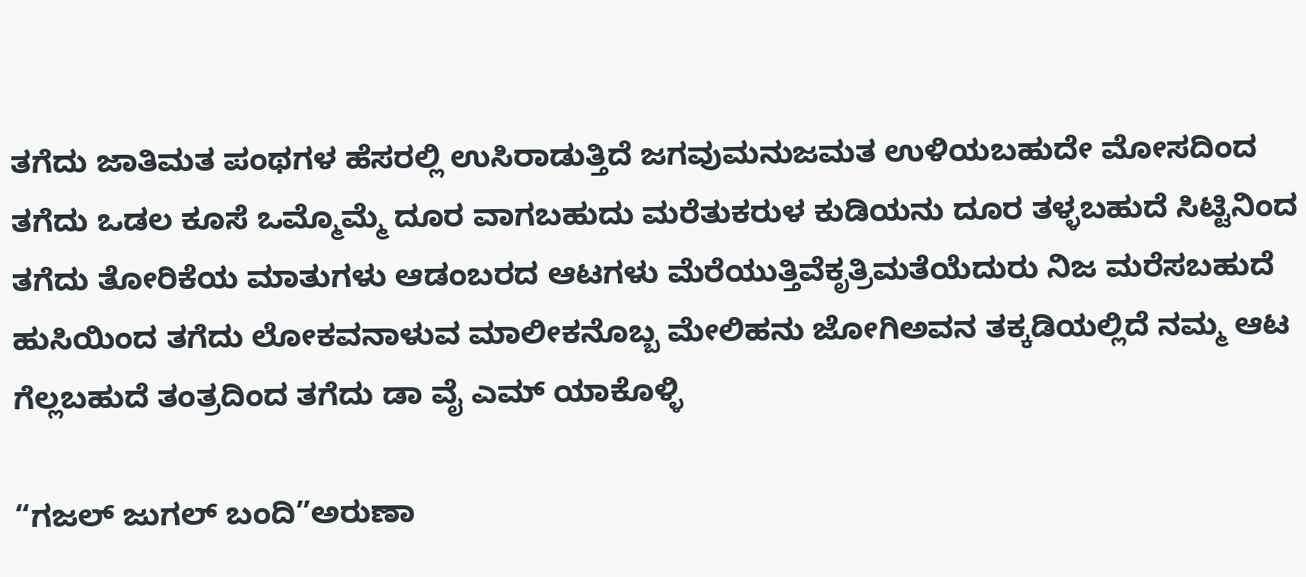ತಗೆದು ಜಾತಿ‌ಮತ ಪಂಥಗಳ ಹೆಸರಲ್ಲಿ ಉಸಿರಾಡುತ್ತಿದೆ ಜಗವುಮನುಜ‌ಮತ ಉಳಿಯಬಹುದೇ ಮೋಸದಿಂದ ತಗೆದು ಒಡಲ ಕೂಸೆ ಒಮ್ಮೊಮ್ಮೆ ದೂರ ವಾಗಬಹುದು ಮರೆತುಕರುಳ ಕುಡಿಯನು ದೂರ ತಳ್ಳಬಹುದೆ ಸಿಟ್ಟಿನಿಂದ ತಗೆದು ತೋರಿಕೆಯ ಮಾತುಗಳು ಆಡಂಬರದ ಆಟಗಳು ಮೆರೆಯುತ್ತಿವೆಕೃತ್ರಿಮತೆಯೆದುರು ನಿಜ ಮರೆಸಬಹುದೆ  ಹುಸಿಯಿಂದ ತಗೆದು ಲೋಕವನಾಳುವ ಮಾಲೀಕನೊಬ್ಬ‌ ಮೇಲಿಹನು ಜೋಗಿಅವನ ತಕ್ಕಡಿಯಲ್ಲಿದೆ ನಮ್ಮ ಆಟ ಗೆಲ್ಲಬಹುದೆ ತಂತ್ರದಿಂದ ತಗೆದು ಡಾ ವೈ ಎಮ್ ಯಾಕೊಳ್ಳಿ

“ಗಜಲ್‌ ಜುಗಲ್‌ ಬಂದಿ”ಅರುಣಾ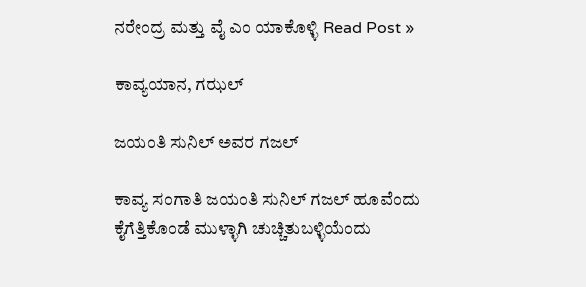ನರೇಂದ್ರ ಮತ್ತು ವೈ ಎಂ ಯಾಕೊಳ್ಳಿ Read Post »

ಕಾವ್ಯಯಾನ, ಗಝಲ್

ಜಯಂತಿ ಸುನಿಲ್ ಅವರ ಗಜಲ್

ಕಾವ್ಯ ಸಂಗಾತಿ ಜಯಂತಿ ಸುನಿಲ್ ಗಜಲ್ ಹೂವೆಂದು ಕೈಗೆತ್ತಿಕೊಂಡೆ ಮುಳ್ಳಾಗಿ ಚುಚ್ಚಿತುಬಳ್ಳಿಯೆಂದು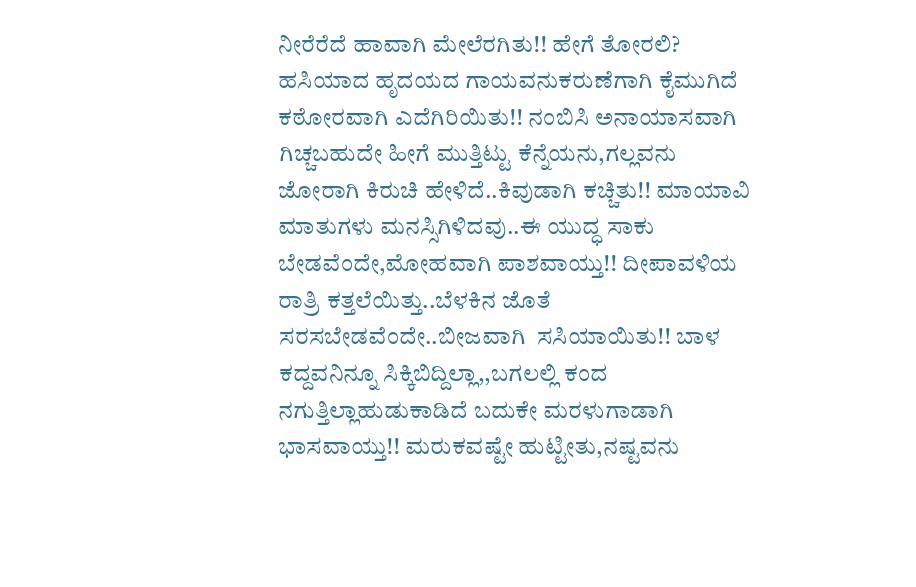ನೀರೆರೆದೆ ಹಾವಾಗಿ ಮೇಲೆರಗಿತು!! ಹೇಗೆ ತೋರಲಿ? ಹಸಿಯಾದ ಹೃದಯದ ಗಾಯವನುಕರುಣೆಗಾಗಿ ಕೈಮುಗಿದೆ ಕಠೋರವಾಗಿ ಎದೆಗಿರಿಯಿತು!! ನಂಬಿಸಿ ಅನಾಯಾಸವಾಗಿ ಗಿಚ್ಚಬಹುದೇ ಹೀಗೆ ಮುತ್ತಿಟ್ಟು ಕೆನ್ನೆಯನು,ಗಲ್ಲವನು ಜೋರಾಗಿ ಕಿರುಚಿ ಹೇಳಿದೆ..ಕಿವುಡಾಗಿ ಕಚ್ಚಿತು!! ಮಾಯಾವಿ ಮಾತುಗಳು ಮನಸ್ಸಿಗಿಳಿದವು..ಈ ಯುದ್ಧ ಸಾಕು ಬೇಡವೆಂದೇ,ಮೋಹವಾಗಿ ಪಾಶವಾಯ್ತು!! ದೀಪಾವಳಿಯ ರಾತ್ರಿ ಕತ್ತಲೆಯಿತ್ತು..ಬೆಳಕಿನ ಜೊತೆ ಸರಸಬೇಡವೆಂದೇ..ಬೀಜವಾಗಿ  ಸಸಿಯಾಯಿತು!! ಬಾಳ ಕದ್ದವನಿನ್ನೂ ಸಿಕ್ಕಿಬಿದ್ದಿಲ್ಲಾ,,ಬಗಲಲ್ಲಿ ಕಂದ ನಗುತ್ತಿಲ್ಲಾಹುಡುಕಾಡಿದೆ ಬದುಕೇ ಮರಳುಗಾಡಾಗಿ ಭಾಸವಾಯ್ತು!! ಮರುಕವಷ್ಟೇ ಹುಟ್ಟೀತು,ನಷ್ಟವನು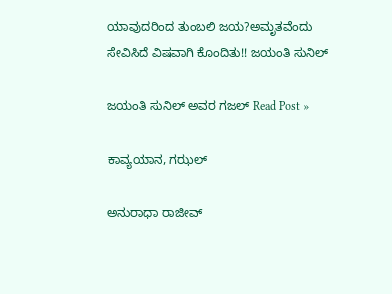ಯಾವುದರಿಂದ ತುಂಬಲಿ ಜಯ?ಅಮೃತವೆಂದು ಸೇವಿಸಿದೆ ವಿಷವಾಗಿ ಕೊಂದಿತು!! ಜಯಂತಿ ಸುನಿಲ್

ಜಯಂತಿ ಸುನಿಲ್ ಅವರ ಗಜಲ್ Read Post »

ಕಾವ್ಯಯಾನ, ಗಝಲ್

ಅನುರಾಧಾ ರಾಜೀವ್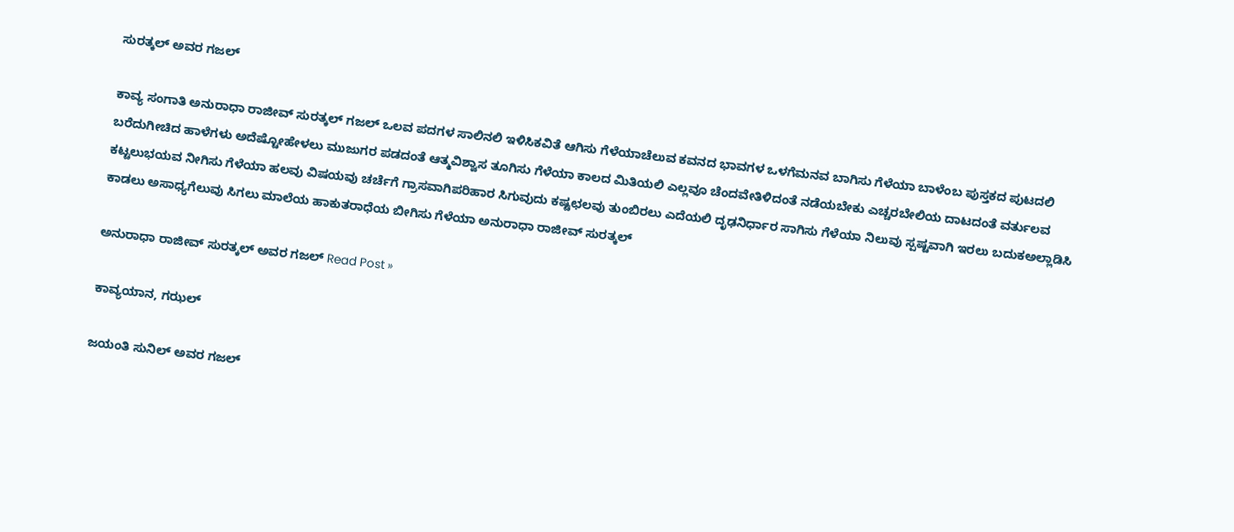ಸುರತ್ಕಲ್ ಅವರ ಗಜಲ್

ಕಾವ್ಯ ಸಂಗಾತಿ ಅನುರಾಧಾ ರಾಜೀವ್ ಸುರತ್ಕಲ್ ಗಜಲ್ ಒಲವ ಪದಗಳ ಸಾಲಿನಲಿ ಇಳಿಸಿಕವಿತೆ ಆಗಿಸು ಗೆಳೆಯಾಚೆಲುವ ಕವನದ ಭಾವಗಳ ಒಳಗೆಮನವ ಬಾಗಿಸು ಗೆಳೆಯಾ ಬಾಳೆಂಬ ಪುಸ್ತಕದ ಪುಟದಲಿ ಬರೆದುಗೀಚಿದ ಹಾಳೆಗಳು ಅದೆಷ್ಟೋಹೇಳಲು ಮುಜುಗರ ಪಡದಂತೆ ಆತ್ಮವಿಶ್ವಾಸ ತೂಗಿಸು ಗೆಳೆಯಾ ಕಾಲದ ಮಿತಿಯಲಿ ಎಲ್ಲವೂ ಚೆಂದವೇತಿಳಿದಂತೆ ನಡೆಯಬೇಕು ಎಚ್ಚರಬೇಲಿಯ ದಾಟದಂತೆ ವರ್ತುಲವ ಕಟ್ಟಲುಭಯವ ನೀಗಿಸು ಗೆಳೆಯಾ ಹಲವು ವಿಷಯವು ಚರ್ಚೆಗೆ ಗ್ರಾಸವಾಗಿಪರಿಹಾರ ಸಿಗುವುದು ಕಷ್ಟಛಲವು ತುಂಬಿರಲು ಎದೆಯಲಿ ದೃಢನಿರ್ಧಾರ ಸಾಗಿಸು ಗೆಳೆಯಾ ನಿಲುವು ಸ್ಪಷ್ಟವಾಗಿ ಇರಲು ಬದುಕಅಲ್ಲಾಡಿಸಿ ಕಾಡಲು ಅಸಾಧ್ಯಗೆಲುವು ಸಿಗಲು ಮಾಲೆಯ ಹಾಕುತರಾಧೆಯ ಬೀಗಿಸು ಗೆಳೆಯಾ ಅನುರಾಧಾ ರಾಜೀವ್ ಸುರತ್ಕಲ್

ಅನುರಾಧಾ ರಾಜೀವ್ ಸುರತ್ಕಲ್ ಅವರ ಗಜಲ್ Read Post »

ಕಾವ್ಯಯಾನ, ಗಝಲ್

ಜಯಂತಿ ಸುನಿಲ್ ಅವರ ಗಜಲ್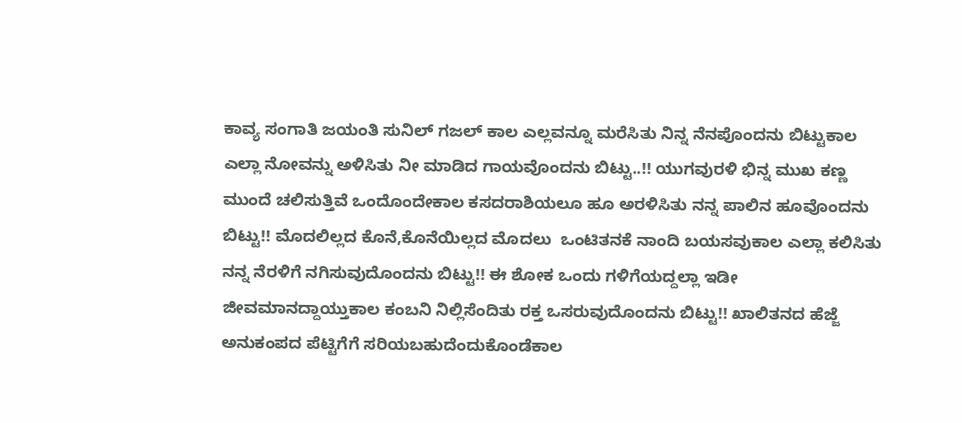ಕಾವ್ಯ ಸಂಗಾತಿ ಜಯಂತಿ ಸುನಿಲ್ ಗಜಲ್ ಕಾಲ ಎಲ್ಲವನ್ನೂ ಮರೆಸಿತು ನಿನ್ನ ನೆನಪೊಂದನು ಬಿಟ್ಟುಕಾಲ ಎಲ್ಲಾ ನೋವನ್ನು ಅಳಿಸಿತು ನೀ ಮಾಡಿದ ಗಾಯವೊಂದನು ಬಿಟ್ಟು..!! ಯುಗವುರಳಿ ಭಿನ್ನ ಮುಖ ಕಣ್ಣ ಮುಂದೆ ಚಲಿಸುತ್ತಿವೆ ಒಂದೊಂದೇಕಾಲ ಕಸದರಾಶಿಯಲೂ ಹೂ ಅರಳಿಸಿತು ನನ್ನ ಪಾಲಿನ ಹೂವೊಂದನು ಬಿಟ್ಟು!! ಮೊದಲಿಲ್ಲದ ಕೊನೆ,ಕೊನೆಯಿಲ್ಲದ ಮೊದಲು  ಒಂಟಿತನಕೆ ನಾಂದಿ ಬಯಸವುಕಾಲ ಎಲ್ಲಾ ಕಲಿಸಿತು ನನ್ನ ನೆರಳಿಗೆ ನಗಿಸುವುದೊಂದನು ಬಿಟ್ಟು!! ಈ ಶೋಕ ಒಂದು ಗಳಿಗೆಯದ್ದಲ್ಲಾ ಇಡೀ ಜೀವಮಾನದ್ದಾಯ್ತುಕಾಲ ಕಂಬನಿ ನಿಲ್ಲಿಸೆಂದಿತು ರಕ್ತ ಒಸರುವುದೊಂದನು ಬಿಟ್ಟು!! ಖಾಲಿತನದ ಹೆಜ್ಜೆ ಅನುಕಂಪದ ಪೆಟ್ಟಿಗೆಗೆ ಸರಿಯಬಹುದೆಂದುಕೊಂಡೆಕಾಲ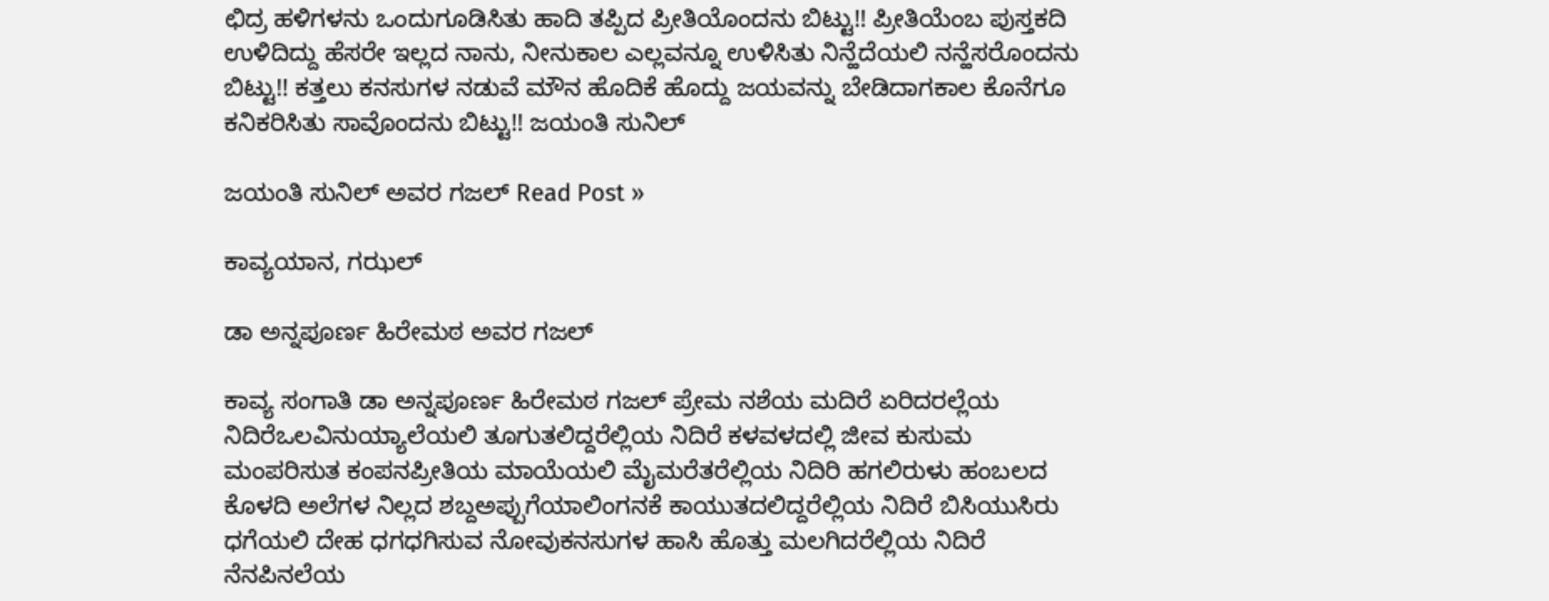ಛಿದ್ರ ಹಳಿಗಳನು ಒಂದುಗೂಡಿಸಿತು ಹಾದಿ ತಪ್ಪಿದ ಪ್ರೀತಿಯೊಂದನು ಬಿಟ್ಟು!! ಪ್ರೀತಿಯೆಂಬ ಪುಸ್ತಕದಿ ಉಳಿದಿದ್ದು ಹೆಸರೇ ಇಲ್ಲದ ನಾನು, ನೀನುಕಾಲ ಎಲ್ಲವನ್ನೂ ಉಳಿಸಿತು ನಿನ್ಹೆದೆಯಲಿ ನನ್ಹೆಸರೊಂದನು ಬಿಟ್ಟು!! ಕತ್ತಲು ಕನಸುಗಳ ನಡುವೆ ಮೌನ ಹೊದಿಕೆ ಹೊದ್ದು ಜಯವನ್ನು ಬೇಡಿದಾಗಕಾಲ ಕೊನೆಗೂ ಕನಿಕರಿಸಿತು ಸಾವೊಂದನು ಬಿಟ್ಟು!! ಜಯಂತಿ ಸುನಿಲ್

ಜಯಂತಿ ಸುನಿಲ್ ಅವರ ಗಜಲ್ Read Post »

ಕಾವ್ಯಯಾನ, ಗಝಲ್

ಡಾ ಅನ್ನಪೂರ್ಣ ಹಿರೇಮಠ‌ ಅವರ ಗಜಲ್

ಕಾವ್ಯ ಸಂಗಾತಿ ಡಾ ಅನ್ನಪೂರ್ಣ ಹಿರೇಮಠ‌ ಗಜಲ್ ಪ್ರೇಮ ನಶೆಯ ಮದಿರೆ ಏರಿದರಲ್ಲೆಯ ನಿದಿರೆಒಲವಿನುಯ್ಯಾಲೆಯಲಿ ತೂಗುತಲಿದ್ದರೆಲ್ಲಿಯ ನಿದಿರೆ ಕಳವಳದಲ್ಲಿ ಜೀವ ಕುಸುಮ ಮಂಪರಿಸುತ ಕಂಪನಪ್ರೀತಿಯ ಮಾಯೆಯಲಿ ಮೈಮರೆತರೆಲ್ಲಿಯ ನಿದಿರಿ ಹಗಲಿರುಳು ಹಂಬಲದ ಕೊಳದಿ ಅಲೆಗಳ ನಿಲ್ಲದ ಶಬ್ದಅಪ್ಪುಗೆಯಾಲಿಂಗನಕೆ ಕಾಯುತದಲಿದ್ದರೆಲ್ಲಿಯ ನಿದಿರೆ ಬಿಸಿಯುಸಿರು ಧಗೆಯಲಿ ದೇಹ ಧಗಧಗಿಸುವ ನೋವುಕನಸುಗಳ ಹಾಸಿ ಹೊತ್ತು ಮಲಗಿದರೆಲ್ಲಿಯ ನಿದಿರೆ ನೆನಪಿನಲೆಯ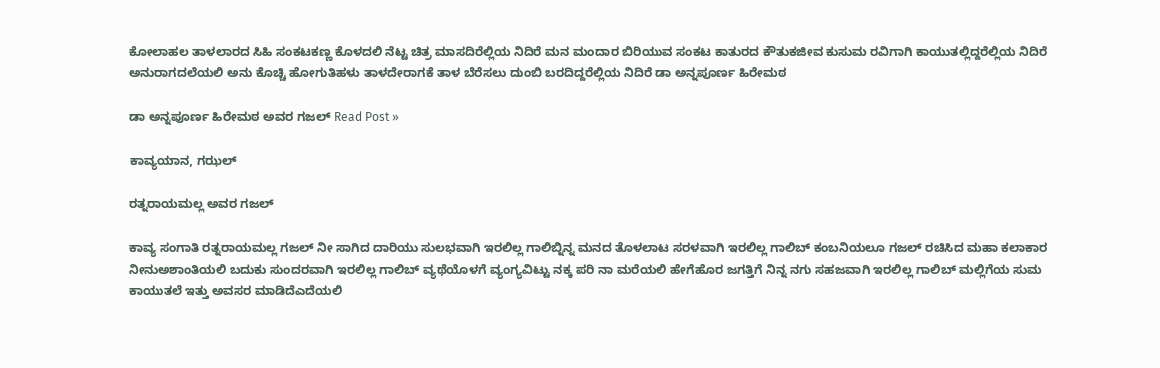ಕೋಲಾಹಲ ತಾಳಲಾರದ ಸಿಹಿ ಸಂಕಟಕಣ್ಣ ಕೊಳದಲಿ ನೆಟ್ಟ ಚಿತ್ರ ಮಾಸದಿರೆಲ್ಲಿಯ ನಿದಿರೆ ಮನ ಮಂದಾರ ಬಿರಿಯುವ ಸಂಕಟ ಕಾತುರದ ಕೌತುಕಜೀವ ಕುಸುಮ ರವಿಗಾಗಿ ಕಾಯುತಲ್ಲಿದ್ದರೆಲ್ಲಿಯ ನಿದಿರೆ ಅನುರಾಗದಲೆಯಲಿ ಅನು ಕೊಚ್ಚಿ ಹೋಗುತಿಹಳು ತಾಳದೇರಾಗಕೆ ತಾಳ ಬೆರೆಸಲು ದುಂಬಿ ಬರದಿದ್ದರೆಲ್ಲಿಯ ನಿದಿರೆ ಡಾ ಅನ್ನಪೂರ್ಣ ಹಿರೇಮಠ

ಡಾ ಅನ್ನಪೂರ್ಣ ಹಿರೇಮಠ‌ ಅವರ ಗಜಲ್ Read Post »

ಕಾವ್ಯಯಾನ, ಗಝಲ್

ರತ್ನರಾಯಮಲ್ಲ ಅವರ ಗಜಲ್

ಕಾವ್ಯ ಸಂಗಾತಿ ರತ್ನರಾಯಮಲ್ಲ ಗಜಲ್ ನೀ ಸಾಗಿದ ದಾರಿಯು ಸುಲಭವಾಗಿ ಇರಲಿಲ್ಲ ಗಾಲಿಬ್ನಿನ್ನ ಮನದ ತೊಳಲಾಟ ಸರಳವಾಗಿ ಇರಲಿಲ್ಲ ಗಾಲಿಬ್ ಕಂಬನಿಯಲೂ ಗಜಲ್ ರಚಿಸಿದ ಮಹಾ ಕಲಾಕಾರ ನೀನುಅಶಾಂತಿಯಲಿ ಬದುಕು ಸುಂದರವಾಗಿ ಇರಲಿಲ್ಲ ಗಾಲಿಬ್ ವ್ಯಥೆಯೊಳಗೆ ವ್ಯಂಗ್ಯವಿಟ್ಟು ನಕ್ಕ ಪರಿ ನಾ ಮರೆಯಲಿ ಹೇಗೆಹೊರ ಜಗತ್ತಿಗೆ ನಿನ್ನ ನಗು ಸಹಜವಾಗಿ ಇರಲಿಲ್ಲ ಗಾಲಿಬ್ ಮಲ್ಲಿಗೆಯ ಸುಮ ಕಾಯುತಲೆ ಇತ್ತು ಅವಸರ ಮಾಡಿದೆಎದೆಯಲಿ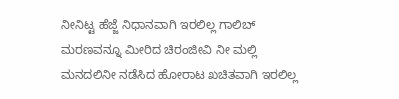ನೀನಿಟ್ಟ ಹೆಜ್ಜೆ ನಿಧಾನವಾಗಿ ಇರಲಿಲ್ಲ ಗಾಲಿಬ್ ಮರಣವನ್ನೂ ಮೀರಿದ ಚಿರಂಜೀವಿ ನೀ ಮಲ್ಲಿ ಮನದಲಿನೀ ನಡೆಸಿದ ಹೋರಾಟ ಖಚಿತವಾಗಿ ಇರಲಿಲ್ಲ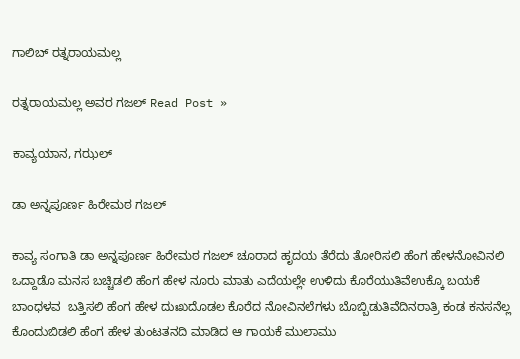ಗಾಲಿಬ್ ರತ್ನರಾಯಮಲ್ಲ

ರತ್ನರಾಯಮಲ್ಲ ಅವರ ಗಜಲ್ Read Post »

ಕಾವ್ಯಯಾನ, ಗಝಲ್

ಡಾ ಅನ್ನಪೂರ್ಣ ಹಿರೇಮಠ ಗಜಲ್

ಕಾವ್ಯ ಸಂಗಾತಿ ಡಾ ಅನ್ನಪೂರ್ಣ ಹಿರೇಮಠ ಗಜಲ್ ಚೂರಾದ ಹೃದಯ ತೆರೆದು ತೋರಿಸಲಿ ಹೆಂಗ ಹೇಳನೋವಿನಲಿ ಒದ್ದಾಡೊ ಮನಸ ಬಚ್ಚಿಡಲಿ ಹೆಂಗ ಹೇಳ ನೂರು ಮಾತು ಎದೆಯಲ್ಲೇ ಉಳಿದು ಕೊರೆಯುತಿವೆಉಕ್ಕೊ ಬಯಕೆ ಬಾಂಧಳವ  ಬತ್ತಿಸಲಿ ಹೆಂಗ ಹೇಳ ದುಃಖದೊಡಲ ಕೊರೆದ ನೋವಿನಲೆಗಳು ಬೊಬ್ಬಿಡುತಿವೆದಿನರಾತ್ರಿ ಕಂಡ ಕನಸನೆಲ್ಲ ಕೊಂದುಬಿಡಲಿ ಹೆಂಗ ಹೇಳ ತುಂಟತನದಿ ಮಾಡಿದ ಆ ಗಾಯಕೆ ಮುಲಾಮು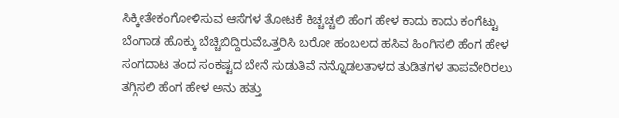ಸಿಕ್ಕೀತೇಕಂಗೋಳಿಸುವ ಆಸೆಗಳ ತೋಟಕೆ ಕಿಚ್ಚಚ್ಚಲಿ ಹೆಂಗ ಹೇಳ ಕಾದು ಕಾದು ಕಂಗೆಟ್ಟು ಬೆಂಗಾಡ ಹೊಕ್ಕು ಬೆಚ್ಚಿಬಿದ್ದಿರುವೆಒತ್ತರಿಸಿ ಬರೋ ಹಂಬಲದ ಹಸಿವ ಹಿಂಗಿಸಲಿ ಹೆಂಗ ಹೇಳ ಸಂಗದಾಟ ತಂದ ಸಂಕಷ್ಟದ ಬೇನೆ ಸುಡುತಿವೆ ನನ್ನೊಡಲತಾಳದ ತುಡಿತಗಳ ತಾಪವೇರಿರಲು ತಗ್ಗಿಸಲಿ ಹೆಂಗ ಹೇಳ ಅನು ಹತ್ತು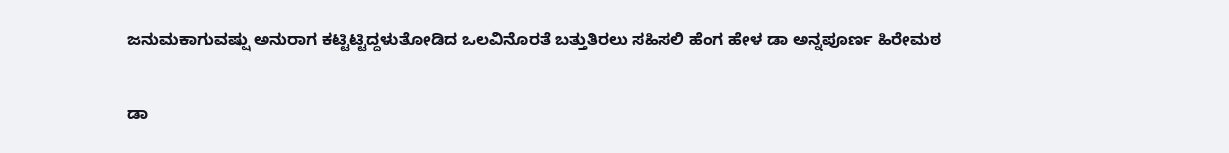ಜನುಮಕಾಗುವಷ್ಷು ಅನುರಾಗ ಕಟ್ಟಿಟ್ಟಿದ್ದಳುತೋಡಿದ ಒಲವಿನೊರತೆ ಬತ್ತುತಿರಲು ಸಹಿಸಲಿ ಹೆಂಗ ಹೇಳ ಡಾ ಅನ್ನಪೂರ್ಣ ಹಿರೇಮಠ

ಡಾ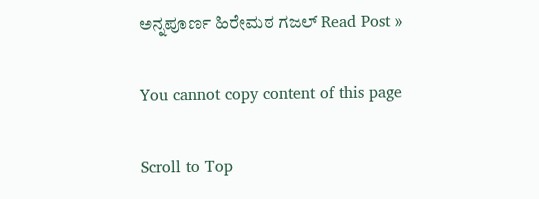ಅನ್ನಪೂರ್ಣ ಹಿರೇಮಠ ಗಜಲ್ Read Post »

You cannot copy content of this page

Scroll to Top